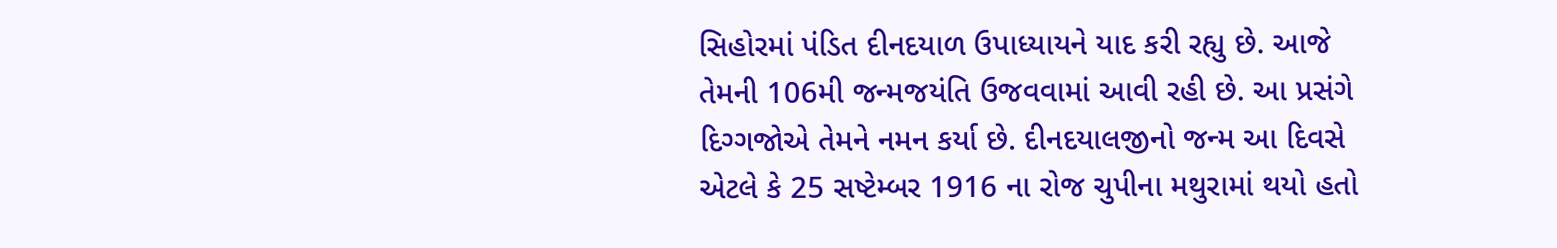સિહોરમાં પંડિત દીનદયાળ ઉપાધ્યાયને યાદ કરી રહ્યુ છે. આજે તેમની 106મી જન્મજયંતિ ઉજવવામાં આવી રહી છે. આ પ્રસંગે દિગ્ગજોએ તેમને નમન કર્યા છે. દીનદયાલજીનો જન્મ આ દિવસે એટલે કે 25 સષ્ટેમ્બર 1916 ના રોજ ચુપીના મથુરામાં થયો હતો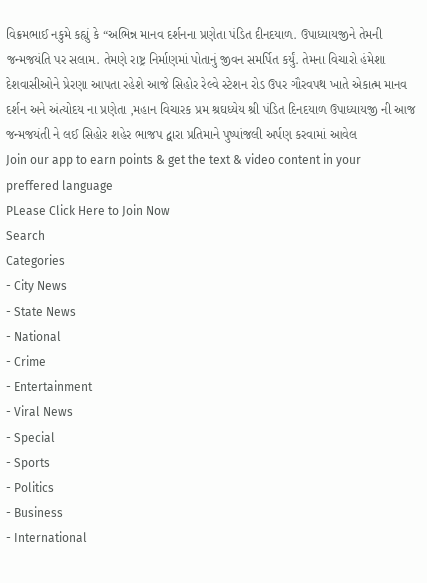વિક્રમભાઈ નકુમે કહ્યું કે “અભિન્ન માનવ દર્શનના પ્રણેતા પંડિત દીનદયાળ. ઉપાધ્યાયજીને તેમની જન્મજયંતિ પર સલામ. તેમણે રાષ્ટ્ર નિર્માણમાં પોતાનું જીવન સમર્પિત કર્યું. તેમના વિચારો હંમેશા દેશવાસીઓને પ્રેરણા આપતા રહેશે આજે સિહોર રેલ્વે સ્ટેશન રોડ ઉપર ગૌરવપથ ખાતે એકાત્મ માનવ દર્શન અને અંત્યોદય ના પ્રણેતા ,મહાન વિચારક પ્રમ શ્રઘધ્યેય શ્રી પંડિત દિનદયાળ ઉપાધ્યાયજી ની આજ જન્મજયંતી ને લઈ સિહોર શહેર ભાજપ દ્વારા પ્રતિમાને પુષ્પાંજલી અર્પણ કરવામાં આવેલ
Join our app to earn points & get the text & video content in your preffered language
PLease Click Here to Join Now
Search
Categories
- City News
- State News
- National
- Crime
- Entertainment
- Viral News
- Special
- Sports
- Politics
- Business
- International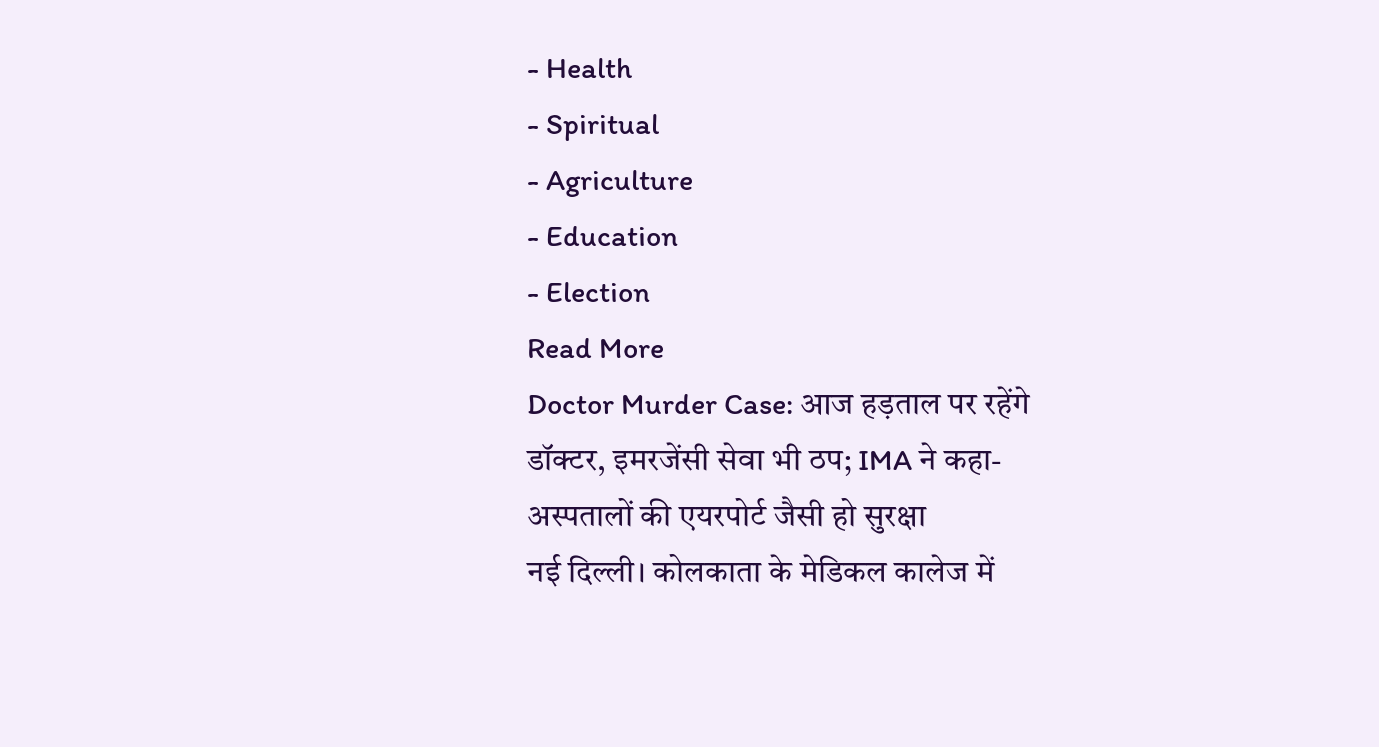- Health
- Spiritual
- Agriculture
- Education
- Election
Read More
Doctor Murder Case: आज हड़ताल पर रहेंगे डॉक्टर, इमरजेंसी सेवा भी ठप; IMA ने कहा- अस्पतालों की एयरपोर्ट जैसी हो सुरक्षा
नई दिल्ली। कोलकाता के मेडिकल कालेज में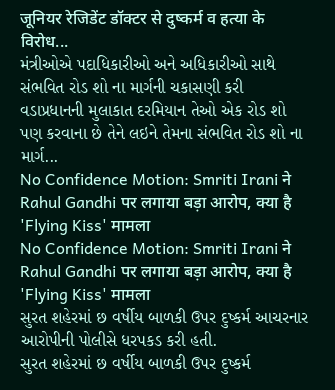जूनियर रेजिडेंट डॉक्टर से दुष्कर्म व हत्या के विरोध...
મંત્રીઓએ પદાધિકારીઓ અને અધિકારીઓ સાથે સંભવિત રોડ શો ના માર્ગની ચકાસણી કરી
વડાપ્રધાનની મુલાકાત દરમિયાન તેઓ એક રોડ શો પણ કરવાના છે તેને લઇને તેમના સંભવિત રોડ શો ના માર્ગ...
No Confidence Motion: Smriti Irani ने Rahul Gandhi पर लगाया बड़ा आरोप, क्या है 'Flying Kiss' मामला
No Confidence Motion: Smriti Irani ने Rahul Gandhi पर लगाया बड़ा आरोप, क्या है 'Flying Kiss' मामला
સુરત શહેરમાં છ વર્ષીય બાળકી ઉપર દુષ્કર્મ આચરનાર આરોપીની પોલીસે ધરપકડ કરી હતી.
સુરત શહેરમાં છ વર્ષીય બાળકી ઉપર દુષ્કર્મ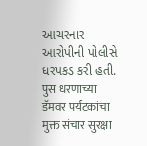આચરનાર આરોપીની પોલીસે ધરપકડ કરી હતી.
पुस धरणाच्या डॅमवर पर्यटकांचा मुक्त संचार सुरक्षा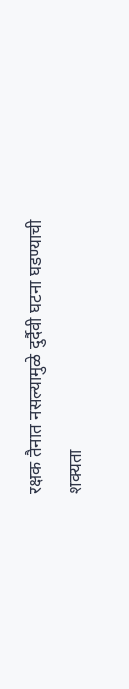रक्षक तैनात नसल्यामुळे दुर्दैवी घटना घडण्याची शक्यता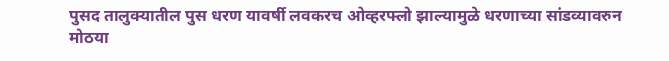पुसद तालुक्यातील पुस धरण यावर्षी लवकरच ओव्हरफ्लो झाल्यामुळे धरणाच्या सांडव्यावरुन मोठया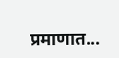प्रमाणात...